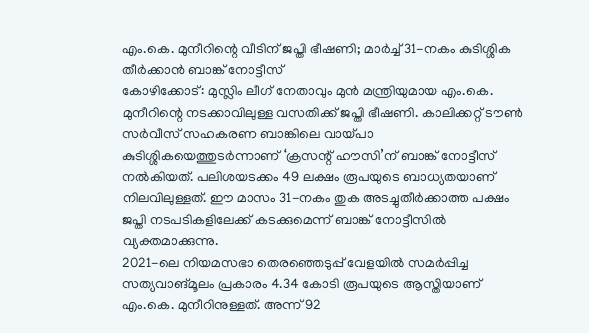എം.കെ. മുനീറിന്റെ വീടിന് ജപ്തി ഭീഷണി; മാർച്ച് 31-നകം കുടിശ്ശിക തീർക്കാൻ ബാങ്ക് നോട്ടീസ്
കോഴിക്കോട്: മുസ്ലിം ലീഗ് നേതാവും മുൻ മന്ത്രിയുമായ എം.കെ. മുനീറിന്റെ നടക്കാവിലുള്ള വസതിക്ക് ജപ്തി ഭീഷണി. കാലിക്കറ്റ് ടൗൺ സർവീസ് സഹകരണ ബാങ്കിലെ വായ്പാ കുടിശ്ശികയെത്തുടർന്നാണ് ‘ക്രസന്റ് ഹൗസി’ന് ബാങ്ക് നോട്ടീസ് നൽകിയത്. പലിശയടക്കം 49 ലക്ഷം രൂപയുടെ ബാധ്യതയാണ് നിലവിലുള്ളത്. ഈ മാസം 31-നകം തുക അടച്ചുതീർക്കാത്ത പക്ഷം ജപ്തി നടപടികളിലേക്ക് കടക്കുമെന്ന് ബാങ്ക് നോട്ടീസിൽ വ്യക്തമാക്കുന്നു.
2021-ലെ നിയമസഭാ തെരഞ്ഞെടുപ്പ് വേളയിൽ സമർപ്പിച്ച സത്യവാങ്മൂലം പ്രകാരം 4.34 കോടി രൂപയുടെ ആസ്തിയാണ് എം.കെ. മുനീറിനുള്ളത്. അന്ന് 92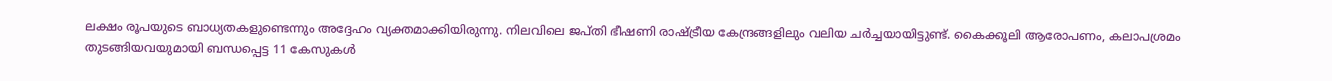ലക്ഷം രൂപയുടെ ബാധ്യതകളുണ്ടെന്നും അദ്ദേഹം വ്യക്തമാക്കിയിരുന്നു. നിലവിലെ ജപ്തി ഭീഷണി രാഷ്ട്രീയ കേന്ദ്രങ്ങളിലും വലിയ ചർച്ചയായിട്ടുണ്ട്. കൈക്കൂലി ആരോപണം, കലാപശ്രമം തുടങ്ങിയവയുമായി ബന്ധപ്പെട്ട 11 കേസുകൾ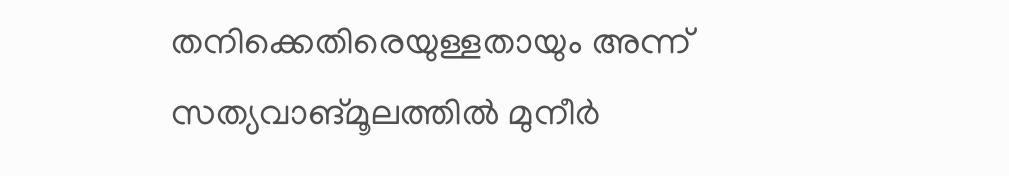തനിക്കെതിരെയുള്ളതായും അന്ന് സത്യവാങ്മൂലത്തിൽ മുനീർ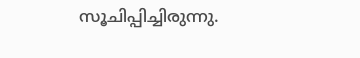സൂചിപ്പിച്ചിരുന്നു.